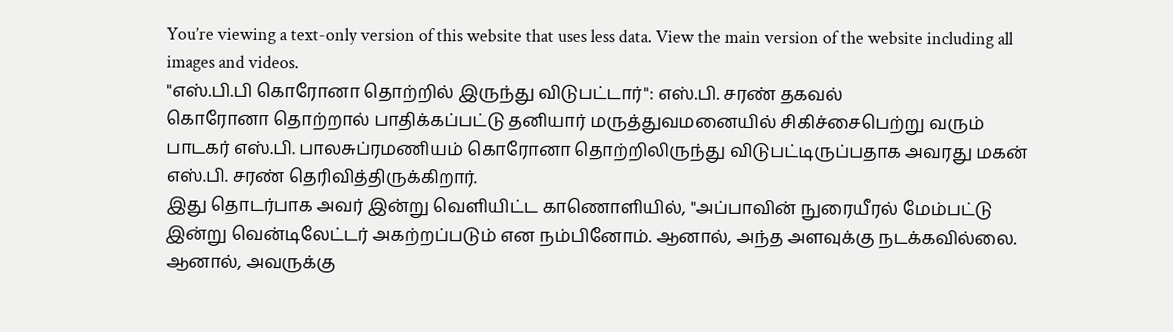You’re viewing a text-only version of this website that uses less data. View the main version of the website including all images and videos.
"எஸ்.பி.பி கொரோனா தொற்றில் இருந்து விடுபட்டார்": எஸ்.பி. சரண் தகவல்
கொரோனா தொற்றால் பாதிக்கப்பட்டு தனியார் மருத்துவமனையில் சிகிச்சைபெற்று வரும் பாடகர் எஸ்.பி. பாலசுப்ரமணியம் கொரோனா தொற்றிலிருந்து விடுபட்டிருப்பதாக அவரது மகன் எஸ்.பி. சரண் தெரிவித்திருக்கிறார்.
இது தொடர்பாக அவர் இன்று வெளியிட்ட காணொளியில், "அப்பாவின் நுரையீரல் மேம்பட்டு இன்று வென்டிலேட்டர் அகற்றப்படும் என நம்பினோம். ஆனால், அந்த அளவுக்கு நடக்கவில்லை. ஆனால், அவருக்கு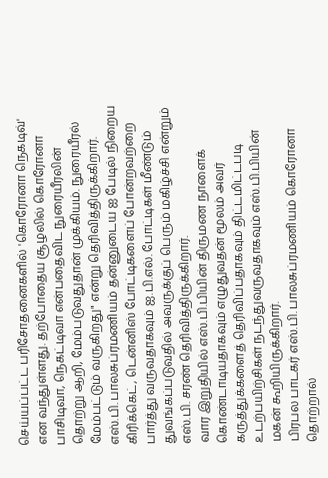செய்யப்பட்ட பரிசோதனைகளில் 'கொரோனா நெகடிவ்' என வந்துள்ளது. தற்போதைய சூழலில் கொரோனா பாசிடிவா, நெகட்டிவா என்பதைவிட நுரையீரலின் தொற்று ஆறி, மேம்படுவதுதான் முக்கியம். நுரையீரல் மேம்பட்டும் வருகிறது" என்று தெரிவித்திருக்கிறார்.
எஸ்.பி. பாலசுப்ரமணியம் தன்னுடைய ஐ பேடில் நிறைய கிரிக்கெட், டென்னிஸ் போட்டிகளைப் போன்றவற்றை பார்த்து வருவதாகவும் ஐ.பி.எல். போட்டிகள் மீண்டும் துவங்கப்படுவதில் அவருக்குப் பெரும் மகிழ்ச்சி என்றும் எஸ்.பி. சரண் தெரிவித்திருக்கிறார்.
வார இறுதியில் எஸ்.பி.பியின் திருமண நாளைக் கொண்டாடியதாகவும் எழுதுவதன் மூலம் அவர் கருத்துக்களைத் தெரிவிப்பதாகவும் திட்டமிட்டபடி உடற்பயிற்சிகள் நடந்துவருவதாகவும் எஸ்.பி.பியின் மகன் கூறியிருக்கிறார்.
பிரபல பாடகர் எஸ்.பி. பாலசுப்ரமணியம் கொரோனா தொற்றால்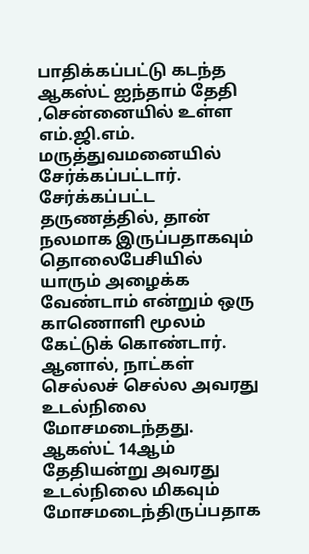பாதிக்கப்பட்டு கடந்த ஆகஸ்ட் ஐந்தாம் தேதி ,சென்னையில் உள்ள எம்.ஜி.எம். மருத்துவமனையில் சேர்க்கப்பட்டார். சேர்க்கப்பட்ட தருணத்தில், தான் நலமாக இருப்பதாகவும் தொலைபேசியில் யாரும் அழைக்க வேண்டாம் என்றும் ஒரு காணொளி மூலம் கேட்டுக் கொண்டார்.
ஆனால், நாட்கள் செல்லச் செல்ல அவரது உடல்நிலை மோசமடைந்தது. ஆகஸ்ட் 14ஆம் தேதியன்று அவரது உடல்நிலை மிகவும் மோசமடைந்திருப்பதாக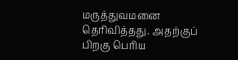மருத்துவமனை தெரிவித்தது. அதற்குப் பிறகு பெரிய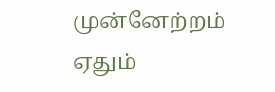முன்னேற்றம் ஏதும்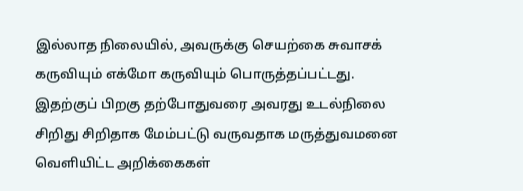இல்லாத நிலையில், அவருக்கு செயற்கை சுவாசக் கருவியும் எக்மோ கருவியும் பொருத்தப்பட்டது.
இதற்குப் பிறகு தற்போதுவரை அவரது உடல்நிலை சிறிது சிறிதாக மேம்பட்டு வருவதாக மருத்துவமனை வெளியிட்ட அறிக்கைகள்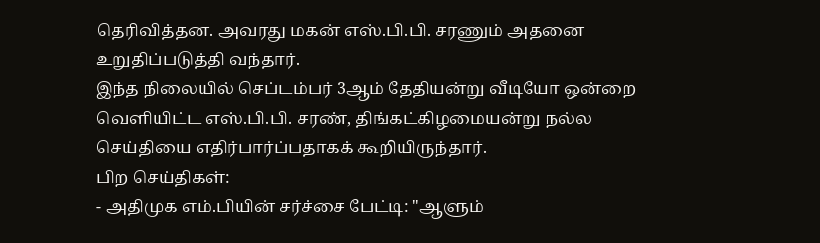தெரிவித்தன. அவரது மகன் எஸ்.பி.பி. சரணும் அதனை உறுதிப்படுத்தி வந்தார்.
இந்த நிலையில் செப்டம்பர் 3ஆம் தேதியன்று வீடியோ ஒன்றை வெளியிட்ட எஸ்.பி.பி. சரண், திங்கட்கிழமையன்று நல்ல செய்தியை எதிர்பார்ப்பதாகக் கூறியிருந்தார்.
பிற செய்திகள்:
- அதிமுக எம்.பியின் சர்ச்சை பேட்டி: "ஆளும்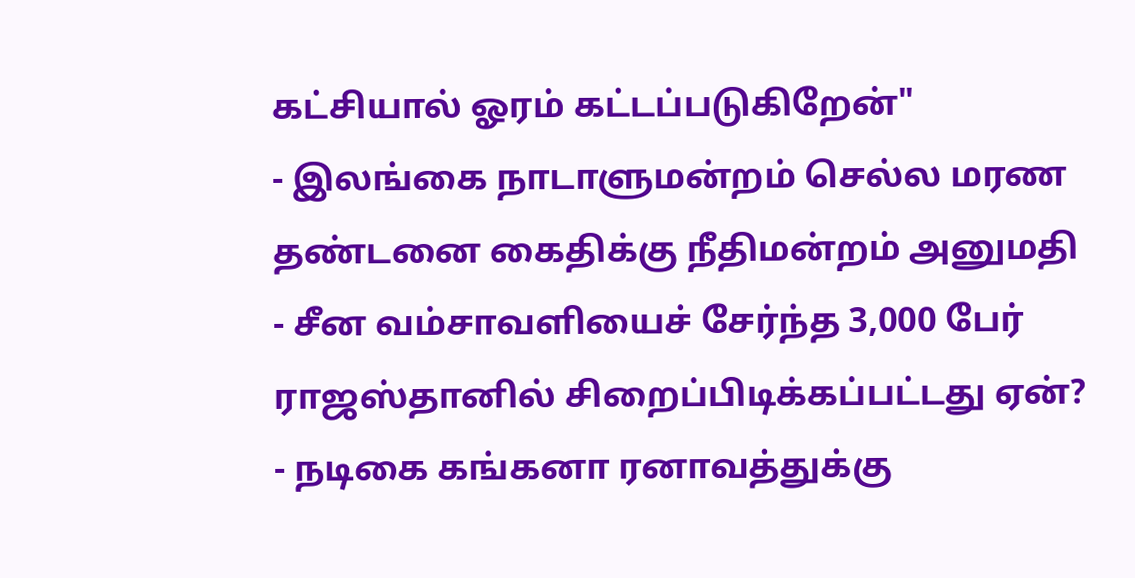கட்சியால் ஓரம் கட்டப்படுகிறேன்"
- இலங்கை நாடாளுமன்றம் செல்ல மரண தண்டனை கைதிக்கு நீதிமன்றம் அனுமதி
- சீன வம்சாவளியைச் சேர்ந்த 3,000 பேர் ராஜஸ்தானில் சிறைப்பிடிக்கப்பட்டது ஏன்?
- நடிகை கங்கனா ரனாவத்துக்கு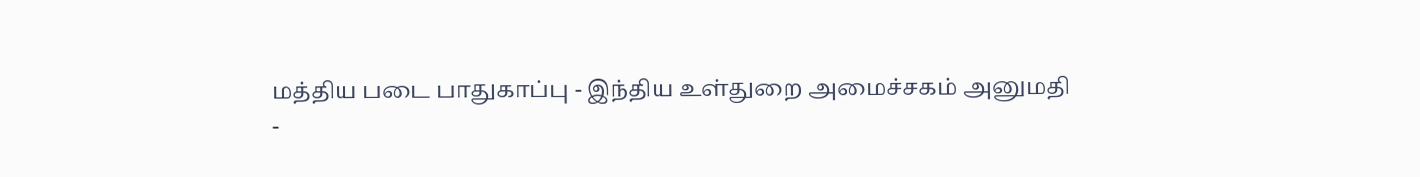மத்திய படை பாதுகாப்பு - இந்திய உள்துறை அமைச்சகம் அனுமதி
-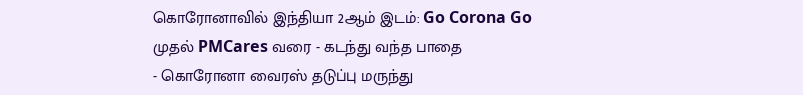கொரோனாவில் இந்தியா 2ஆம் இடம்: Go Corona Go முதல் PMCares வரை - கடந்து வந்த பாதை
- கொரோனா வைரஸ் தடுப்பு மருந்து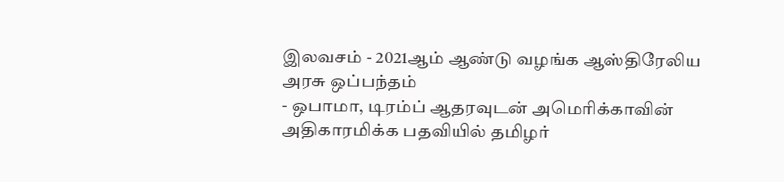இலவசம் - 2021ஆம் ஆண்டு வழங்க ஆஸ்திரேலிய அரசு ஒப்பந்தம்
- ஒபாமா, டிரம்ப் ஆதரவுடன் அமெரிக்காவின் அதிகாரமிக்க பதவியில் தமிழர்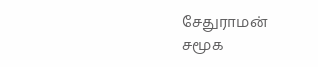சேதுராமன்
சமூக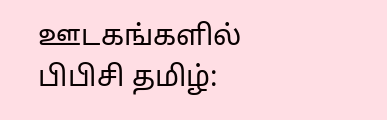ஊடகங்களில் பிபிசி தமிழ்: